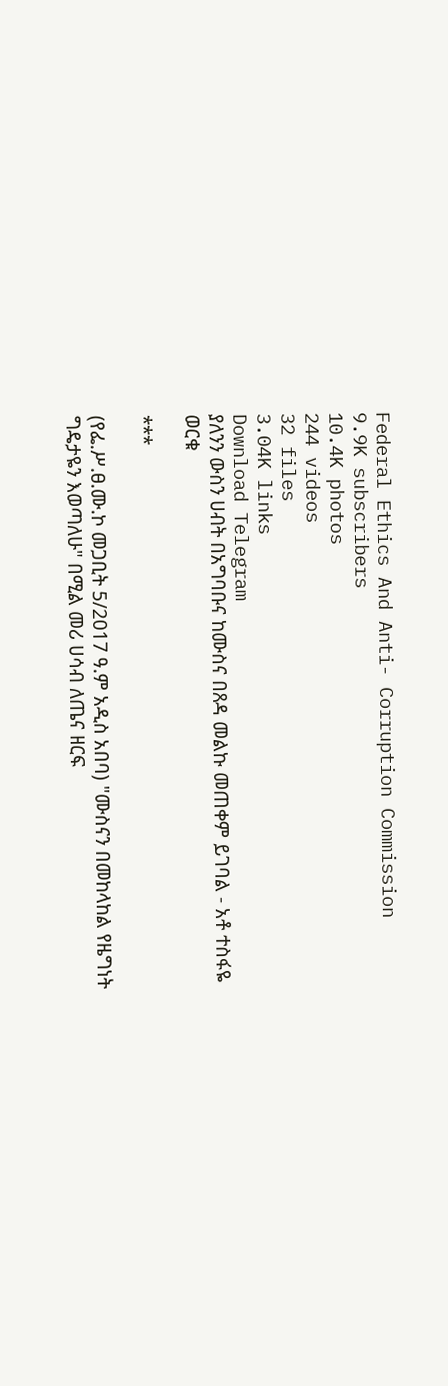Federal Ethics And Anti- Corruption Commission
9.9K subscribers
10.4K photos
244 videos
32 files
3.04K links
Download Telegram
ያለንን ውስን ሀብት በአግባቡና ከሙስና በጸዳ መልኩ መጠቀም ይገባል - አቶ ተስፋዬ ወርቁ

***

(የፌ.ሥ.ፀ.ሙ.ኮ መጋቢት 5/2017 ዓ.ም አዲስ አበባ) "ሙስናን በመከላከል የዜግነት ግዴታዬን እወጣለሁ" በሚል መሪ ሀሳብ ለጤና ዘርፍ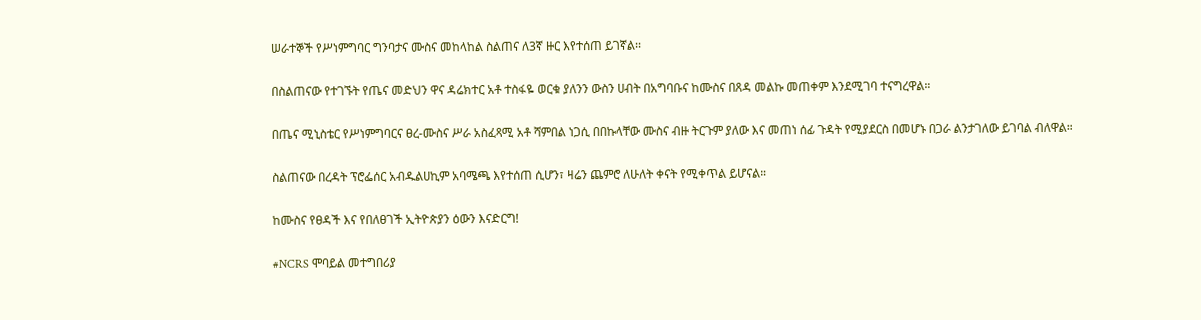ሠራተኞች የሥነምግባር ግንባታና ሙስና መከላከል ስልጠና ለ3ኛ ዙር እየተሰጠ ይገኛል፡፡

በስልጠናው የተገኙት የጤና መድህን ዋና ዳሬክተር አቶ ተስፋዬ ወርቁ ያለንን ውስን ሀብት በአግባቡና ከሙስና በጸዳ መልኩ መጠቀም እንደሚገባ ተናግረዋል።

በጤና ሚኒስቴር የሥነምግባርና ፀረ-ሙስና ሥራ አስፈጻሚ አቶ ሻምበል ነጋሲ በበኩላቸው ሙስና ብዙ ትርጉም ያለው እና መጠነ ሰፊ ጉዳት የሚያደርስ በመሆኑ በጋራ ልንታገለው ይገባል ብለዋል።

ስልጠናው በረዳት ፕሮፌሰር አብዱልሀኪም አባሜጫ እየተሰጠ ሲሆን፣ ዛሬን ጨምሮ ለሁለት ቀናት የሚቀጥል ይሆናል።

ከሙስና የፀዳች እና የበለፀገች ኢትዮጵያን ዕውን እናድርግ!

#NCRS ሞባይል መተግበሪያ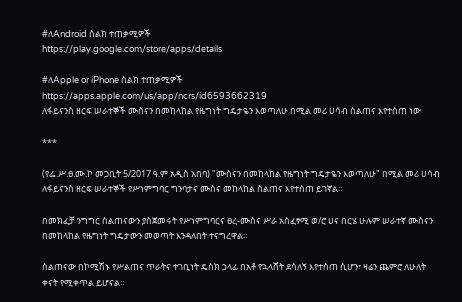#ለAndroid ስልክ ተጠቃሚዎች
https://play.google.com/store/apps/details

#ለApple or iPhone ስልክ ተጠቃሚዎች
https://apps.apple.com/us/app/ncrs/id6593662319
ለፋይናንስ ዘርፍ ሠራተኞች ሙስናን በመከላከል የዜግነት ግዴታዬን እወጣለሁ በሚል መሪ ሀሳብ ስልጠና እየተሰጠ ነው

***

(የፌ.ሥ.ፀ.ሙ.ኮ መጋቢት 5/2017 ዓ.ም አዲስ አበባ) "ሙስናን በመከላከል የዜግነት ግዴታዬን እወጣለሁ" በሚል መሪ ሀሳብ ለፋይናንስ ዘርፍ ሠራተኞች የሥነምግባር ግንባታና ሙስና መከላከል ስልጠና እየተሰጠ ይገኛል፡፡

በመክፈቻ ንግግር ስልጠናውን ያስጀመሩት የሥነምግባርና ፀረ-ሙስና ሥራ አስፈፃሚ ወ/ሮ ሀና በርሄ ሁሉም ሠራተኛ ሙስናን በመከላከል የዜግነት ግዴታውን መወጣት እንዳለበት ተናግረዋል።

ስልጠናው በኮሚሽኑ የሥልጠና ጥራትና ተገቢነት ዴስክ ኃላፊ በአቶ የኋላሸት ደሳለኝ እየተሰጠ ሲሆን፣ ዛሬን ጨምሮ ለሁለት ቀናት የሚቀጥል ይሆናል።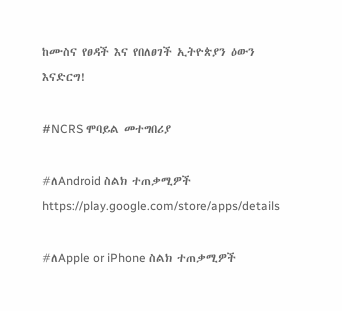ከሙስና የፀዳች እና የበለፀገች ኢትዮጵያን ዕውን እናድርግ!

#NCRS ሞባይል መተግበሪያ

#ለAndroid ስልክ ተጠቃሚዎች
https://play.google.com/store/apps/details

#ለApple or iPhone ስልክ ተጠቃሚዎች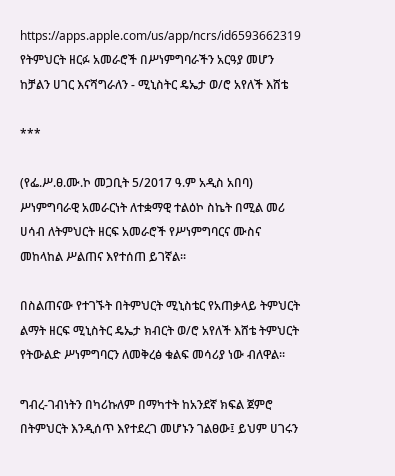https://apps.apple.com/us/app/ncrs/id6593662319
የትምህርት ዘርፉ አመራሮች በሥነምግባራችን አርዓያ መሆን ከቻልን ሀገር እናሻግራለን - ሚኒስትር ዴኤታ ወ/ሮ አየለች እሸቴ

***

(የፌ.ሥ.ፀ.ሙ.ኮ መጋቢት 5/2017 ዓ.ም አዲስ አበባ) ሥነምግባራዊ አመራርነት ለተቋማዊ ተልዕኮ ስኬት በሚል መሪ ሀሳብ ለትምህርት ዘርፍ አመራሮች የሥነምግባርና ሙስና መከላከል ሥልጠና እየተሰጠ ይገኛል፡፡

በስልጠናው የተገኙት በትምህርት ሚኒስቴር የአጠቃላይ ትምህርት ልማት ዘርፍ ሚኒስትር ዴኤታ ክብርት ወ/ሮ አየለች እሸቴ ትምህርት የትውልድ ሥነምግባርን ለመቅረፅ ቁልፍ መሳሪያ ነው ብለዋል፡፡

ግብረ-ገብነትን በካሪኩለም በማካተት ከአንደኛ ክፍል ጀምሮ በትምህርት እንዲሰጥ እየተደረገ መሆኑን ገልፀው፤ ይህም ሀገሩን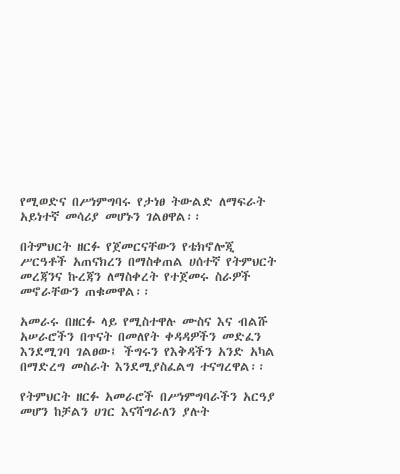የሚወድና በሥነምግባሩ የታነፀ ትውልድ ለማፍራት አይነተኛ መሳሪያ መሆኑን ገልፀዋል፡፡

በትምህርት ዘርፉ የጀመርናቸውን የቴክኖሎጂ ሥርዓቶች አጠናክረን በማስቀጠል ሀሰተኛ የትምህርት መረጃንና ኩረጃን ለማስቀረት የተጀመሩ ስራዎች መኖራቸውን ጠቁመዋል፡፡

አመራሩ በዘርፉ ላይ የሚስተዋሉ ሙስና እና ብልሹ አሠራሮችን በጥናት በመለየት ቀዳዳዎችን መድፈን እንደሚገባ ገልፀው፤ ችግሩን የእቅዳችን አንድ አካል በማድረግ መስራት እንደሚያስፈልግ ተናግረዋል፡፡

የትምህርት ዘርፉ አመራሮች በሥነምግባራችን አርዓያ መሆን ከቻልን ሀገር እናሻግራለን ያሉት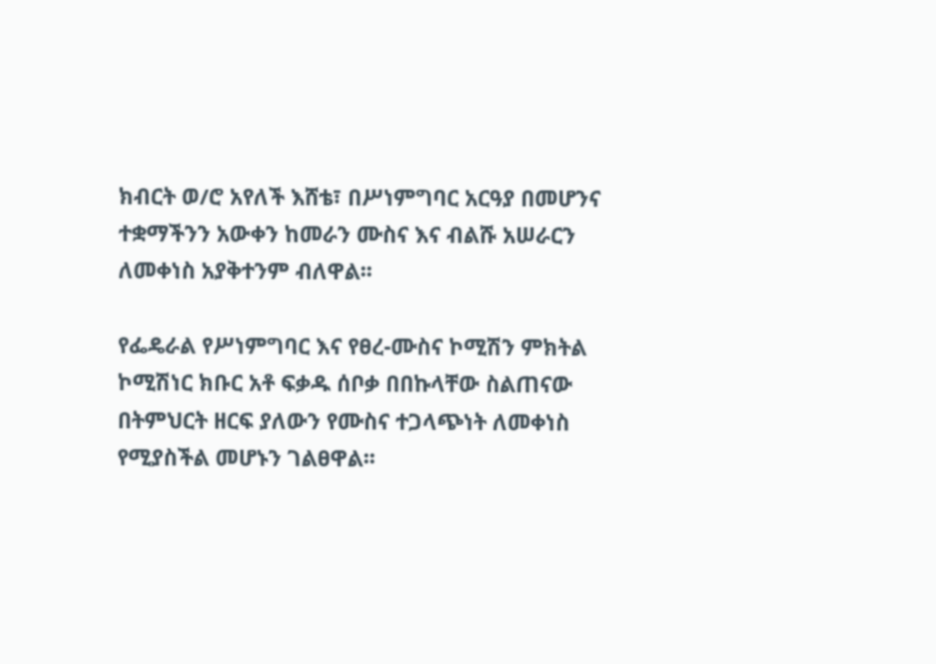ክብርት ወ/ሮ አየለች እሸቴ፣ በሥነምግባር አርዓያ በመሆንና ተቋማችንን አውቀን ከመራን ሙስና እና ብልሹ አሠራርን ለመቀነስ አያቅተንም ብለዋል፡፡

የፌዴራል የሥነምግባር እና የፀረ-ሙስና ኮሚሽን ምክትል ኮሚሽነር ክቡር አቶ ፍቃዱ ሰቦቃ በበኩላቸው ስልጠናው በትምህርት ዘርፍ ያለውን የሙስና ተጋላጭነት ለመቀነስ የሚያስችል መሆኑን ገልፀዋል፡፡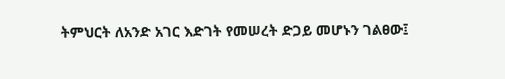ትምህርት ለአንድ አገር እድገት የመሠረት ድጋይ መሆኑን ገልፀው፤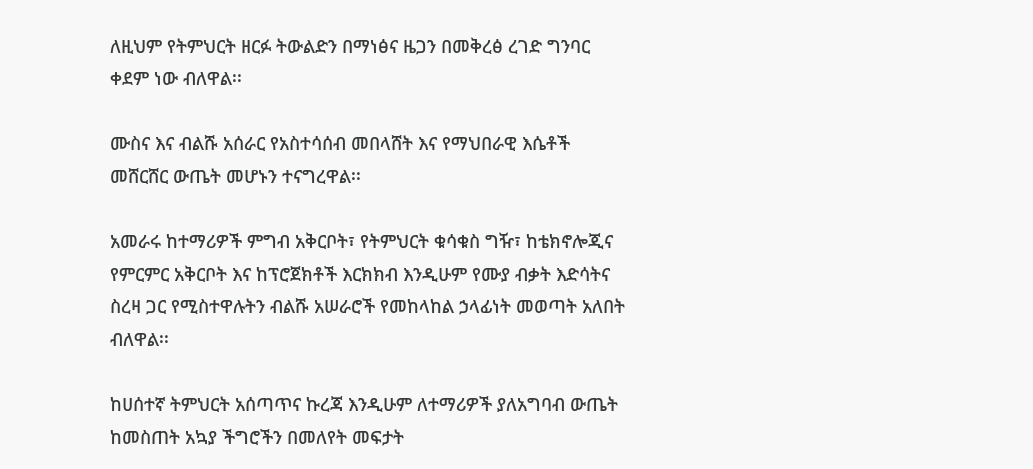ለዚህም የትምህርት ዘርፉ ትውልድን በማነፅና ዜጋን በመቅረፅ ረገድ ግንባር ቀደም ነው ብለዋል፡፡

ሙስና እና ብልሹ አሰራር የአስተሳሰብ መበላሸት እና የማህበራዊ እሴቶች መሸርሸር ውጤት መሆኑን ተናግረዋል፡፡

አመራሩ ከተማሪዎች ምግብ አቅርቦት፣ የትምህርት ቁሳቁስ ግዥ፣ ከቴክኖሎጂና የምርምር አቅርቦት እና ከፕሮጀክቶች እርክክብ እንዲሁም የሙያ ብቃት እድሳትና ስረዛ ጋር የሚስተዋሉትን ብልሹ አሠራሮች የመከላከል ኃላፊነት መወጣት አለበት ብለዋል፡፡

ከሀሰተኛ ትምህርት አሰጣጥና ኩረጃ እንዲሁም ለተማሪዎች ያለአግባብ ውጤት ከመስጠት አኳያ ችግሮችን በመለየት መፍታት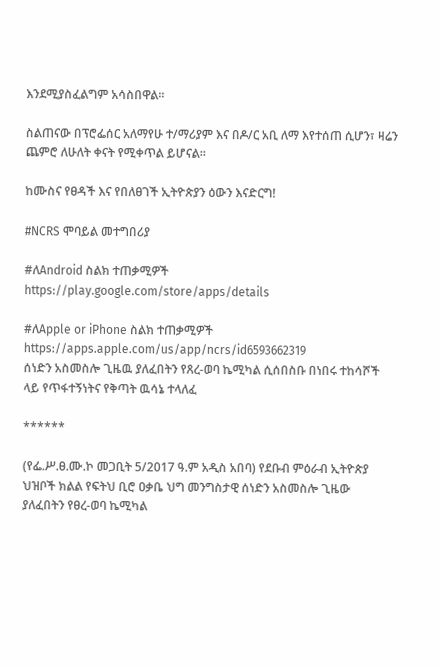እንደሚያስፈልግም አሳስበዋል፡፡

ስልጠናው በፕሮፌሰር አለማየሁ ተ/ማሪያም እና በዶ/ር አቢ ለማ እየተሰጠ ሲሆን፣ ዛሬን ጨምሮ ለሁለት ቀናት የሚቀጥል ይሆናል።

ከሙስና የፀዳች እና የበለፀገች ኢትዮጵያን ዕውን እናድርግ!

#NCRS ሞባይል መተግበሪያ

#ለAndroid ስልክ ተጠቃሚዎች
https://play.google.com/store/apps/details

#ለApple or iPhone ስልክ ተጠቃሚዎች
https://apps.apple.com/us/app/ncrs/id6593662319
ሰነድን አስመስሎ ጊዜዉ ያለፈበትን የጸረ-ወባ ኬሚካል ሲሰበስቡ በነበሩ ተከሳሾች ላይ የጥፋተኝነትና የቅጣት ዉሳኔ ተላለፈ

******

(የፌ.ሥ.ፀ.ሙ.ኮ መጋቢት 5/2017 ዓ.ም አዲስ አበባ) የደቡብ ምዕራብ ኢትዮጵያ ህዝቦች ክልል የፍትህ ቢሮ ዐቃቤ ህግ መንግስታዊ ሰነድን አስመስሎ ጊዜው ያለፈበትን የፀረ-ወባ ኬሚካል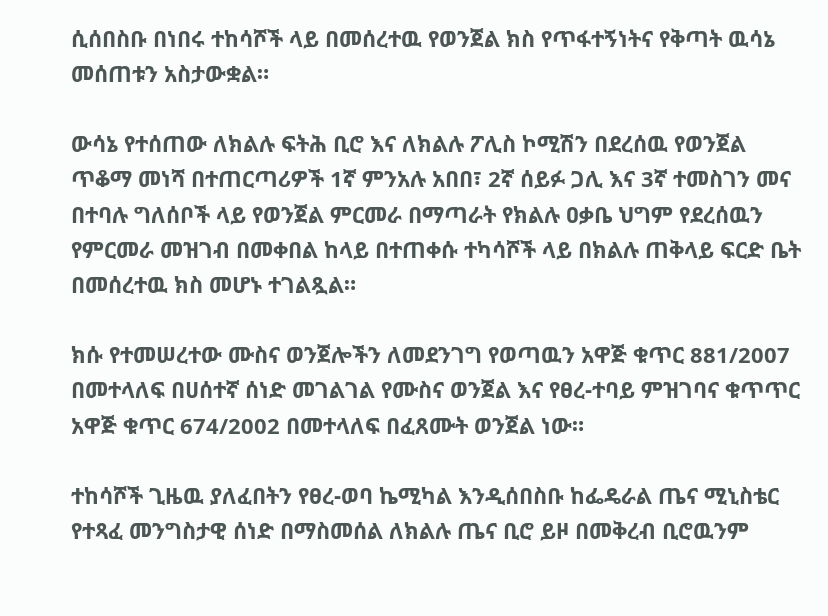ሲሰበስቡ በነበሩ ተከሳሾች ላይ በመሰረተዉ የወንጀል ክስ የጥፋተኝነትና የቅጣት ዉሳኔ መሰጠቱን አስታውቋል።

ውሳኔ የተሰጠው ለክልሉ ፍትሕ ቢሮ እና ለክልሉ ፖሊስ ኮሚሽን በደረሰዉ የወንጀል ጥቆማ መነሻ በተጠርጣሪዎች 1ኛ ምንአሉ አበበ፣ 2ኛ ሰይፉ ጋሊ እና 3ኛ ተመስገን መና በተባሉ ግለሰቦች ላይ የወንጀል ምርመራ በማጣራት የክልሉ ዐቃቤ ህግም የደረሰዉን የምርመራ መዝገብ በመቀበል ከላይ በተጠቀሱ ተካሳሾች ላይ በክልሉ ጠቅላይ ፍርድ ቤት በመሰረተዉ ክስ መሆኑ ተገልጿል።

ክሱ የተመሠረተው ሙስና ወንጀሎችን ለመደንገግ የወጣዉን አዋጅ ቁጥር 881/2007 በመተላለፍ በሀሰተኛ ሰነድ መገልገል የሙስና ወንጀል እና የፀረ-ተባይ ምዝገባና ቁጥጥር አዋጅ ቁጥር 674/2002 በመተላለፍ በፈጸሙት ወንጀል ነው።

ተከሳሾች ጊዜዉ ያለፈበትን የፀረ-ወባ ኬሚካል እንዲሰበስቡ ከፌዴራል ጤና ሚኒስቴር የተጻፈ መንግስታዊ ሰነድ በማስመሰል ለክልሉ ጤና ቢሮ ይዞ በመቅረብ ቢሮዉንም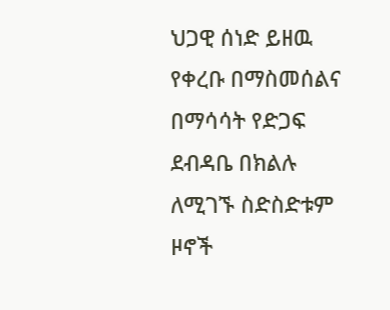ህጋዊ ሰነድ ይዘዉ የቀረቡ በማስመሰልና በማሳሳት የድጋፍ ደብዳቤ በክልሉ ለሚገኙ ስድስድቱም ዞኖች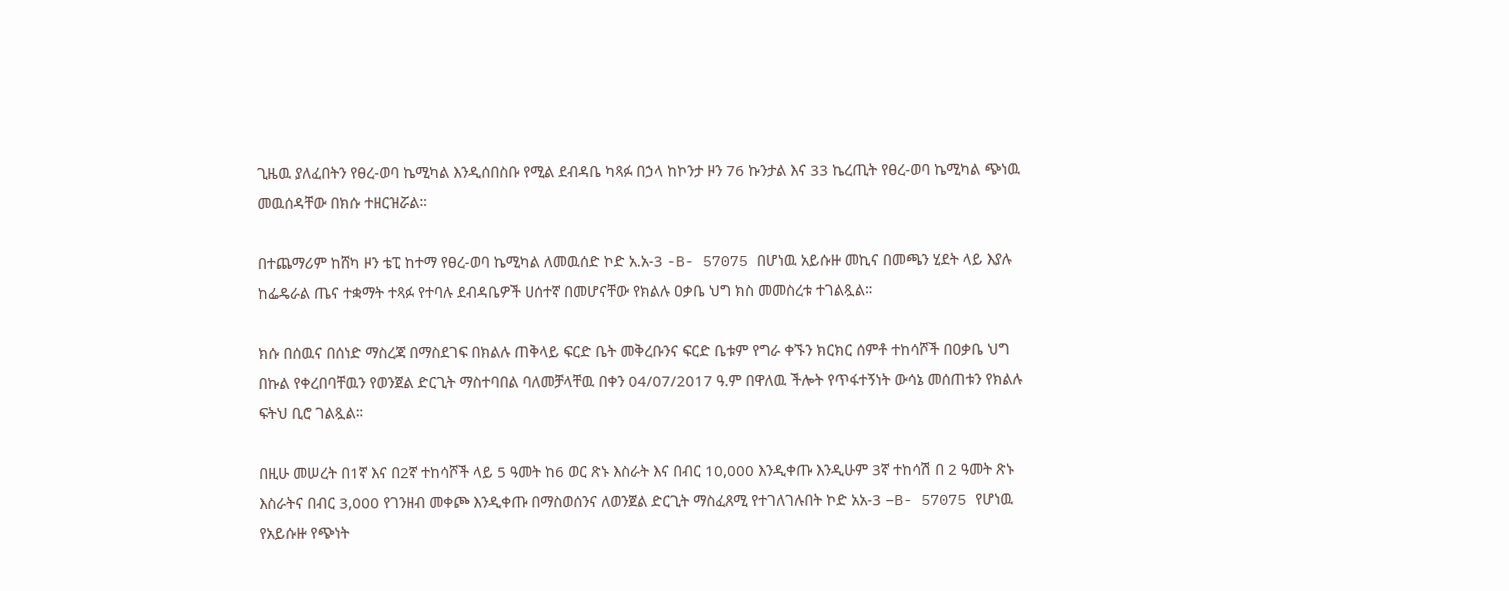ጊዜዉ ያለፈበትን የፀረ-ወባ ኬሚካል እንዲሰበስቡ የሚል ደብዳቤ ካጻፉ በኃላ ከኮንታ ዞን 76 ኩንታል እና 33 ኬረጢት የፀረ-ወባ ኬሚካል ጭነዉ መዉሰዳቸው በክሱ ተዘርዝሯል።

በተጨማሪም ከሸካ ዞን ቴፒ ከተማ የፀረ-ወባ ኬሚካል ለመዉሰድ ኮድ አ.አ-3 -B- 57075 በሆነዉ አይሱዙ መኪና በመጫን ሂደት ላይ እያሉ ከፌዴራል ጤና ተቋማት ተጻፉ የተባሉ ደብዳቤዎች ሀሰተኛ በመሆናቸው የክልሉ ዐቃቤ ህግ ክስ መመስረቱ ተገልጿል።

ክሱ በሰዉና በሰነድ ማስረጃ በማስደገፍ በክልሉ ጠቅላይ ፍርድ ቤት መቅረቡንና ፍርድ ቤቱም የግራ ቀኙን ክርክር ሰምቶ ተከሳሾች በዐቃቤ ህግ በኩል የቀረበባቸዉን የወንጀል ድርጊት ማስተባበል ባለመቻላቸዉ በቀን 04/07/2017 ዓ.ም በዋለዉ ችሎት የጥፋተኝነት ውሳኔ መሰጠቱን የክልሉ ፍትህ ቢሮ ገልጿል።

በዚሁ መሠረት በ1ኛ እና በ2ኛ ተከሳሾች ላይ 5 ዓመት ከ6 ወር ጽኑ እስራት እና በብር 10,000 እንዲቀጡ እንዲሁም 3ኛ ተከሳሽ በ 2 ዓመት ጽኑ እስራትና በብር 3,000 የገንዘብ መቀጮ እንዲቀጡ በማስወሰንና ለወንጀል ድርጊት ማስፈጸሚ የተገለገሉበት ኮድ አአ-3 –B- 57075 የሆነዉ የአይሱዙ የጭነት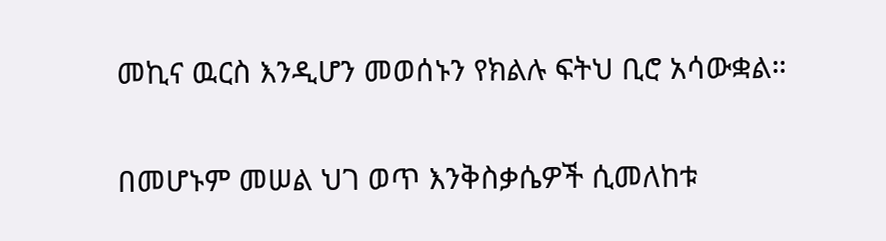መኪና ዉርስ እንዲሆን መወሰኑን የክልሉ ፍትህ ቢሮ አሳውቋል።

በመሆኑም መሠል ህገ ወጥ እንቅስቃሴዎች ሲመለከቱ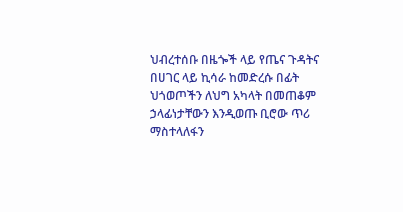ህብረተሰቡ በዜጐች ላይ የጤና ጉዳትና በሀገር ላይ ኪሳራ ከመድረሱ በፊት ህጎወጦችን ለህግ አካላት በመጠቆም ኃላፊነታቸውን እንዲወጡ ቢሮው ጥሪ ማስተላለፋን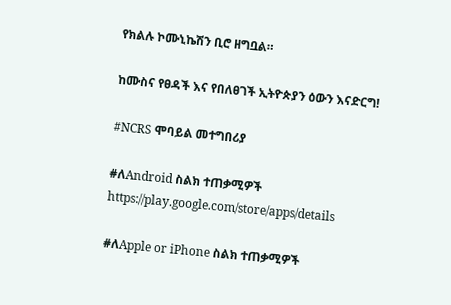የክልሉ ኮሙኒኬሽን ቢሮ ዘግቧል።

ከሙስና የፀዳች እና የበለፀገች ኢትዮጵያን ዕውን እናድርግ!

#NCRS ሞባይል መተግበሪያ

#ለAndroid ስልክ ተጠቃሚዎች
https://play.google.com/store/apps/details

#ለApple or iPhone ስልክ ተጠቃሚዎች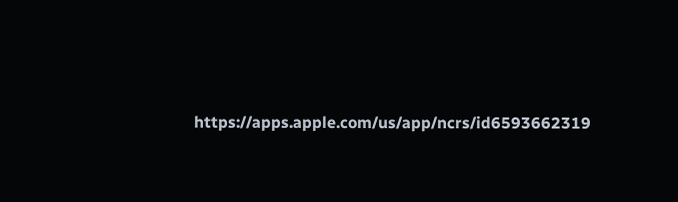https://apps.apple.com/us/app/ncrs/id6593662319